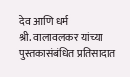देव आणि धर्म
श्री. वालावलकर यांच्या पुस्तकासंबंधित प्रतिसादात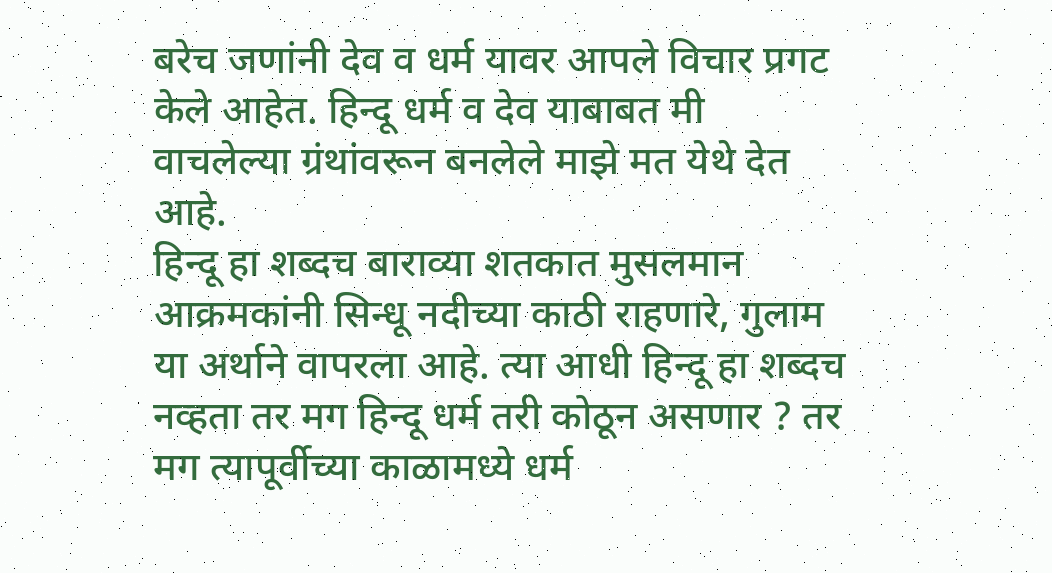बरेच जणांनी देव व धर्म यावर आपले विचार प्रगट केले आहेत. हिन्दू धर्म व देव याबाबत मी वाचलेल्या ग्रंथांवरून बनलेले माझे मत येथे देत आहे.
हिन्दू हा शब्दच बाराव्या शतकात मुसलमान आक्रमकांनी सिन्धू नदीच्या काठी राहणारे, गुलाम या अर्थाने वापरला आहे. त्या आधी हिन्दू हा शब्दच नव्हता तर मग हिन्दू धर्म तरी कोठून असणार ? तर मग त्यापूर्वीच्या काळामध्ये धर्म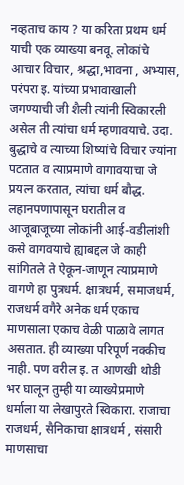नव्हताच काय ? या करिता प्रथम धर्म याची एक व्याख्या बनवू. लोकांचे आचार विचार, श्रद्धा,भावना , अभ्यास, परंपरा इ. यांच्या प्रभावाखाली जगण्याची जी शैली त्यांनी स्विकारली असेल ती त्यांचा धर्म म्हणावयाचे. उदा. बुद्धाचे व त्याच्या शिष्यांचे विचार ज्यांना पटतात व त्याप्रमाणे वागावयाचा जे प्रयत्न करतात, त्यांचा धर्म बौद्ध. लहानपणापासून घरातील व आजूबाजूच्या लोकांनी आई-वडीलांशी कसे वागवयाचे ह्याबद्दल जे काही सांगितले ते ऐकून-जाणून त्याप्रमाणे वागणे हा पुत्रधर्म. क्षात्रधर्म, समाजधर्म, राजधर्म वगैरे अनेक धर्म एकाच माणसाला एकाच वेळी पाळावे लागत असतात. ही व्याख्या परिपूर्ण नक्कीच नाही. पण वरील इ. त आणखी थोडी भर घालून तुम्ही या व्याख्येप्रमाणे धर्माला या लेखापुरते स्विकारा. राजाचा राजधर्म, सैनिकाचा क्षात्रधर्म , संसारी माणसाचा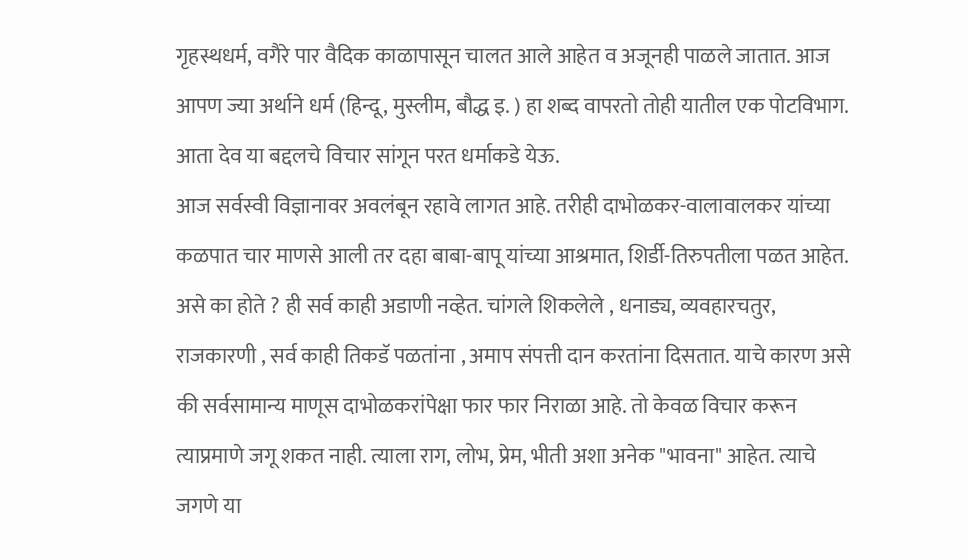गृहस्थधर्म, वगैरे पार वैदिक काळापासून चालत आले आहेत व अजूनही पाळले जातात. आज आपण ज्या अर्थाने धर्म (हिन्दू, मुस्लीम, बौद्ध इ. ) हा शब्द वापरतो तोही यातील एक पोटविभाग. आता देव या बद्दलचे विचार सांगून परत धर्माकडे येऊ.
आज सर्वस्वी विज्ञानावर अवलंबून रहावे लागत आहे. तरीही दाभोळकर-वालावालकर यांच्या कळपात चार माणसे आली तर दहा बाबा-बापू यांच्या आश्रमात, शिर्डी-तिरुपतीला पळत आहेत. असे का होते ? ही सर्व काही अडाणी नव्हेत. चांगले शिकलेले , धनाड्य, व्यवहारचतुर, राजकारणी , सर्व काही तिकडॅ पळतांना , अमाप संपत्ती दान करतांना दिसतात. याचे कारण असे की सर्वसामान्य माणूस दाभोळकरांपेक्षा फार फार निराळा आहे. तो केवळ विचार करून त्याप्रमाणे जगू शकत नाही. त्याला राग, लोभ, प्रेम, भीती अशा अनेक "भावना" आहेत. त्याचे जगणे या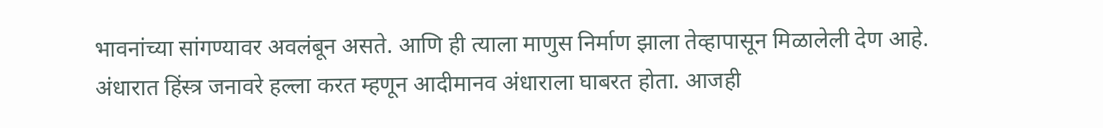भावनांच्या सांगण्यावर अवलंबून असते. आणि ही त्याला माणुस निर्माण झाला तेव्हापासून मिळालेली देण आहे. अंधारात हिंस्त्र जनावरे हल्ला करत म्हणून आदीमानव अंधाराला घाबरत होता. आजही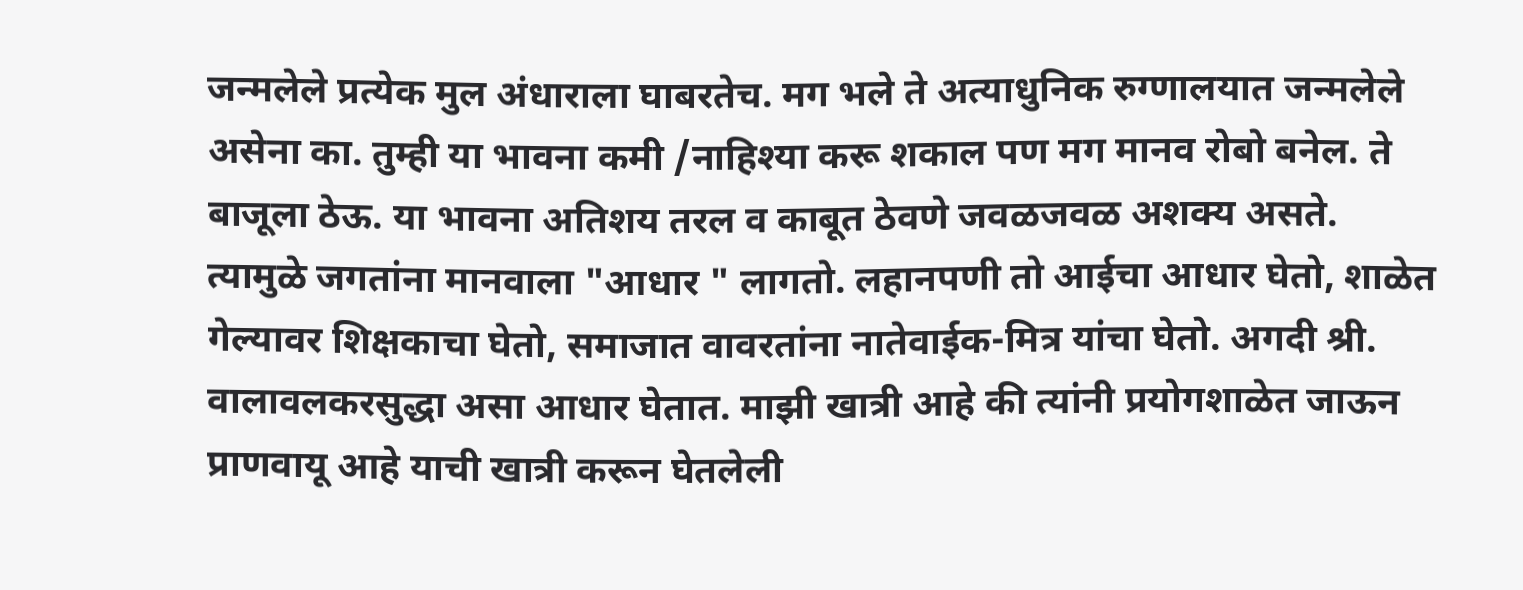जन्मलेले प्रत्येक मुल अंधाराला घाबरतेच. मग भले ते अत्याधुनिक रुग्णालयात जन्मलेले असेना का. तुम्ही या भावना कमी /नाहिश्या करू शकाल पण मग मानव रोबो बनेल. ते बाजूला ठेऊ. या भावना अतिशय तरल व काबूत ठेवणे जवळजवळ अशक्य असते. त्यामुळे जगतांना मानवाला "आधार " लागतो. लहानपणी तो आईचा आधार घेतो, शाळेत गेल्यावर शिक्षकाचा घेतो, समाजात वावरतांना नातेवाईक-मित्र यांचा घेतो. अगदी श्री. वालावलकरसुद्धा असा आधार घेतात. माझी खात्री आहे की त्यांनी प्रयोगशाळेत जाऊन प्राणवायू आहे याची खात्री करून घेतलेली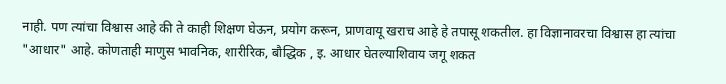नाही. पण त्यांचा विश्वास आहे की ते काही शिक्षण घेऊन, प्रयोग करून, प्राणवायू खराच आहे हे तपासू शकतील. हा विज्ञानावरचा विश्वास हा त्यांचा "आधार" आहे. कोणताही माणुस भावनिक, शारीरिक, बौद्धिक , इ. आधार घेतल्याशिवाय जगू शकत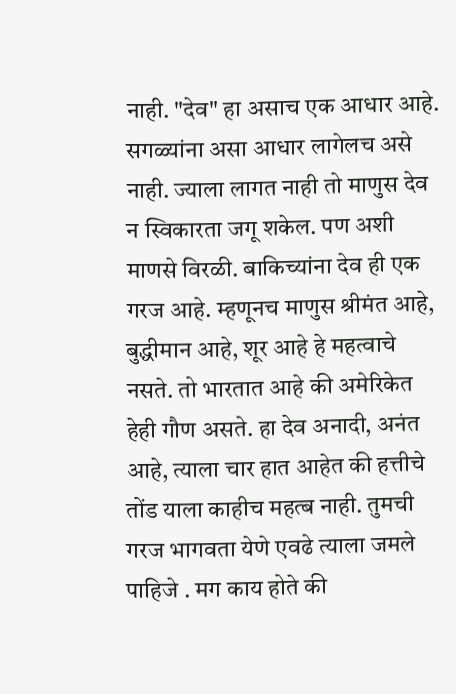नाही. "देव" हा असाच एक आधार आहे. सगळ्यांना असा आधार लागेलच असे नाही. ज्याला लागत नाही तो माणुस देव न स्विकारता जगू शकेल. पण अशी माणसे विरळी. बाकिच्यांना देव ही एक गरज आहे. म्हणूनच माणुस श्रीमंत आहे, बुद्धीमान आहे, शूर आहे हे महत्वाचे नसते. तो भारतात आहे की अमेरिकेत हेही गौण असते. हा देव अनादी, अनंत आहे, त्याला चार हात आहेत की हत्तीचे तोंड याला काहीच महत्ब नाही. तुमची गरज भागवता येणे एवढे त्याला जमले पाहिजे . मग काय होते की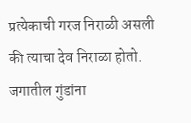प्रत्येकाची गरज निराळी असली की त्याचा देव निराळा होतो. जगातील गुंडांना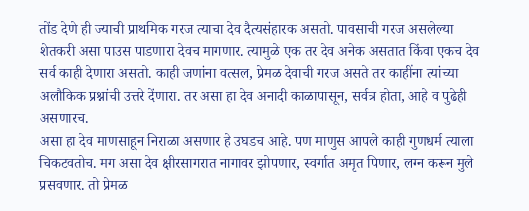तोंड देणे ही ज्याची प्राथमिक गरज त्याचा देव दैत्यसंहारक असतो. पावसाची गरज असलेल्या शेतकरी असा पाउस पाडणारा देवच मागणार. त्यामुळे एक तर देव अनेक असतात किंवा एकच देव सर्व काही देणारा असतो. काही जणांना वत्सल, प्रेमळ देवाची गरज असते तर काहींना त्यांच्या अलौकिक प्रश्नांची उत्तरे देंणारा. तर असा हा देव अनादी काळापासून, सर्वत्र होता, आहे व पुढेही असणारच.
असा हा देव माणसाहून निराळा असणार हे उघडच आहे. पण माणुस आपले काही गुणधर्म त्याला चिकटवतोच. मग असा देव क्षीरसागरात नागावर झोपणार, स्वर्गात अमृत पिणार, लग्न करून मुले प्रसवणार. तो प्रेमळ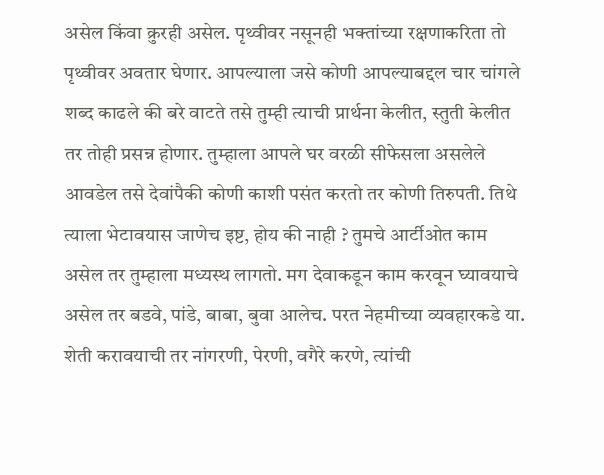असेल किंवा क्रुरही असेल. पृथ्वीवर नसूनही भक्तांच्या रक्षणाकरिता तो पृथ्वीवर अवतार घेणार. आपल्याला जसे कोणी आपल्याबद्दल चार चांगले शब्द काढले की बरे वाटते तसे तुम्ही त्याची प्रार्थना केलीत, स्तुती केलीत तर तोही प्रसन्न होणार. तुम्हाला आपले घर वरळी सीफेसला असलेले आवडेल तसे देवांपैकी कोणी काशी पसंत करतो तर कोणी तिरुपती. तिथे त्याला भेटावयास जाणेच इष्ट, होय की नाही ? तुमचे आर्टीओत काम असेल तर तुम्हाला मध्यस्थ लागतो. मग देवाकडून काम करवून घ्यावयाचे असेल तर बडवे, पांडे, बाबा, बुवा आलेच. परत नेहमीच्या व्यवहारकडे या. शेती करावयाची तर नांगरणी, पेरणी, वगैरे करणे, त्यांची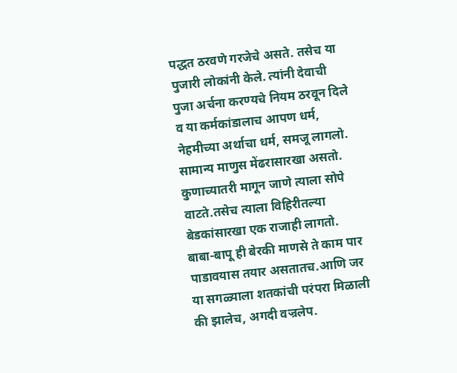पद्धत ठरवणे गरजेचे असते. तसेच या पुजारी लोकांनी केले. त्यांनी देवाची पुजा अर्चना करण्यचे नियम ठरवून दिले व या कर्मकांडालाच आपण धर्म, नेहमीच्या अर्थाचा धर्म, समजू लागलो. सामान्य माणुस मेंढरासारखा असतो. कुणाच्यातरी मागून जाणे त्याला सोपे वाटते.तसेच त्याला विहिरीतल्या बेडकांसारखा एक राजाही लागतो. बाबा-बापू ही बेरकी माणसे ते काम पार पाडावयास तयार असतातच.आणि जर या सगळ्याला शतकांची परंपरा मिळाली की झालेच, अगदी वज्रलेप.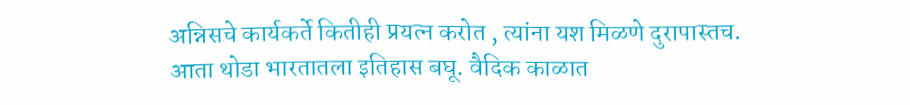अन्निसचे कार्यकर्ते कितीही प्रयत्न करोत , त्यांना यश मिळणे दुरापास्तच.
आता थोडा भारतातला इतिहास बघू. वैदिक काळात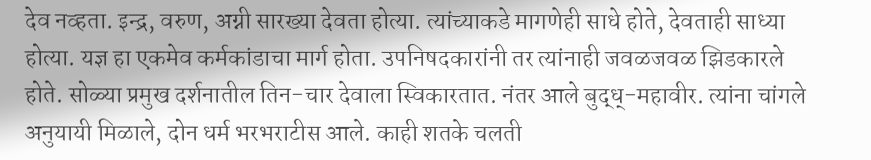देव नव्हता. इन्द्र, वरुण, अग्नी सारख्या देवता होत्या. त्यांच्याकडे मागणेही साधे होते, देवताही साध्या होत्या. यज्ञ हा एकमेव कर्मकांडाचा मार्ग होता. उपनिषदकारांनी तर त्यांनाही जवळजवळ झिडकारले होते. सोळ्या प्रमुख दर्शनातील तिन-चार देवाला स्विकारतात. नंतर आले बुद्ध्-महावीर. त्यांना चांगले अनुयायी मिळाले, दोन धर्म भरभराटीस आले. काही शतके चलती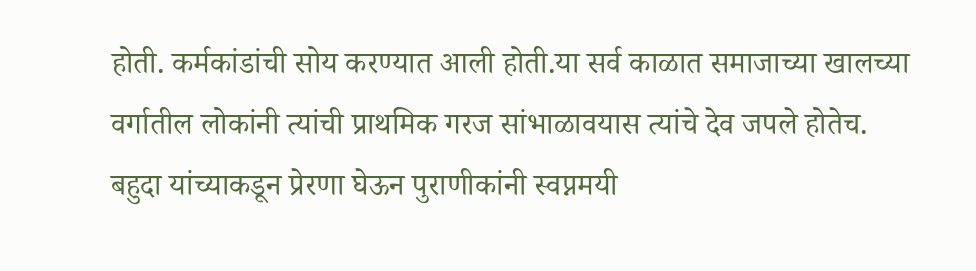होती. कर्मकांडांची सोय करण्यात आली होती.या सर्व काळात समाजाच्या खालच्या वर्गातील लोकांनी त्यांची प्राथमिक गरज सांभाळावयास त्यांचे देव जपले होतेच. बहुदा यांच्याकडून प्रेरणा घेऊन पुराणीकांनी स्वप्नमयी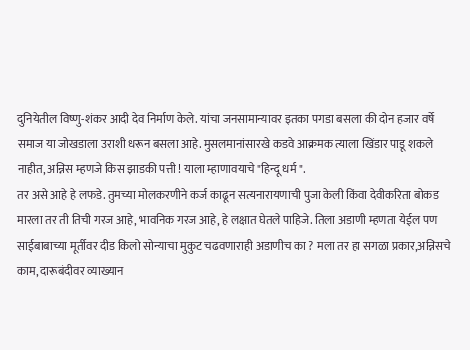दुनियेतील विष्णु-शंकर आदी देव निर्माण केले. यांचा जनसामान्यावर इतका पगडा बसला की दोन हजार वर्षे समाज या जोखडाला उराशी धरून बसला आहे. मुसलमानांसारखे कडवे आक्रमक त्याला खिंडार पाडू शकले नाहीत, अन्निस म्हणजे किस झाडकी पत्ती ! याला म्हाणावयाचे "हिन्दू धर्म ".
तर असे आहे हे लफडे. तुमच्या मोलकरणीने कर्ज काढून सत्यनारायणाची पुजा केली किंवा देवीकरिता बोकड मारला तर ती तिची गरज आहे, भावनिक गरज आहे, हे लक्षात घेतले पाहिजे. तिला अडाणी म्हणता येईल पण साईबाबाच्या मूर्तीवर दीड किलो सोन्याचा मुकुट चढवणाराही अडाणीच का ? मला तर हा सगळा प्रकार,अन्निसचे काम, दारूबंदीवर व्याख्यान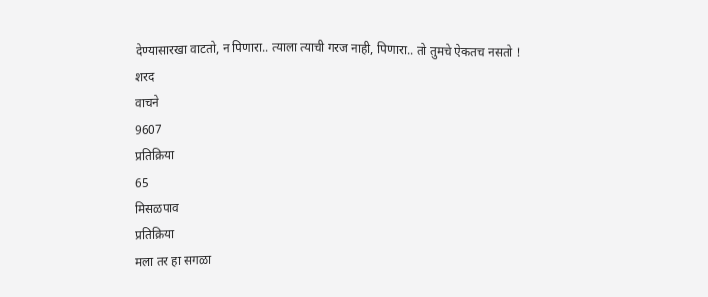देण्यासारखा वाटतो, न पिणारा.. त्याला त्याची गरज नाही, पिणारा.. तो तुमचे ऐकतच नसतो !
शरद
वाचने
9607
प्रतिक्रिया
65
मिसळपाव
प्रतिक्रिया
मला तर हा सगळा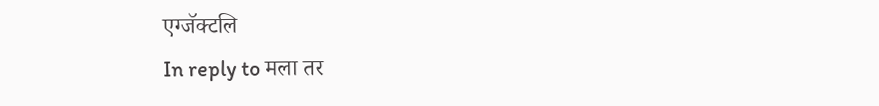एग्जॅक्टलि
In reply to मला तर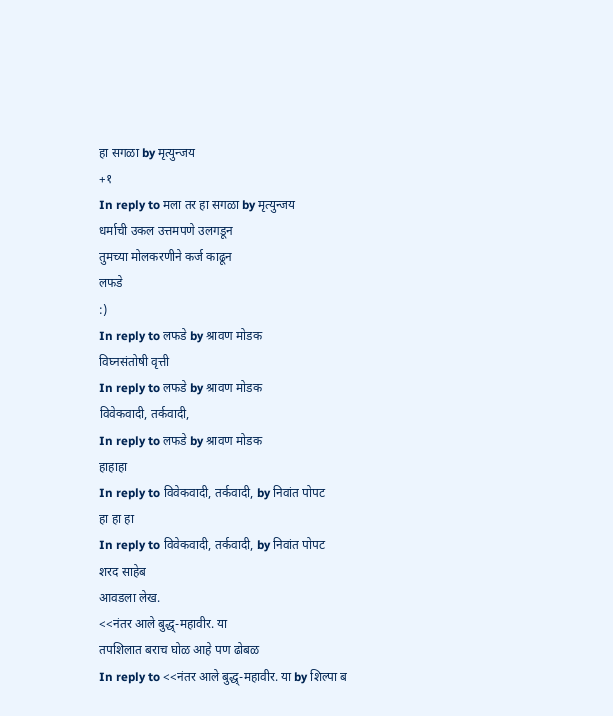हा सगळा by मृत्युन्जय
+१
In reply to मला तर हा सगळा by मृत्युन्जय
धर्माची उकल उत्तमपणे उलगडून
तुमच्या मोलकरणीने कर्ज काढून
लफडे
:)
In reply to लफडे by श्रावण मोडक
विघ्नसंतोषी वृत्ती
In reply to लफडे by श्रावण मोडक
विवेकवादी, तर्कवादी,
In reply to लफडे by श्रावण मोडक
हाहाहा
In reply to विवेकवादी, तर्कवादी, by निवांत पोपट
हा हा हा
In reply to विवेकवादी, तर्कवादी, by निवांत पोपट
शरद साहेब
आवडला लेख.
<<नंतर आले बुद्ध्-महावीर. या
तपशिलात बराच घोळ आहे पण ढोबळ
In reply to <<नंतर आले बुद्ध्-महावीर. या by शिल्पा ब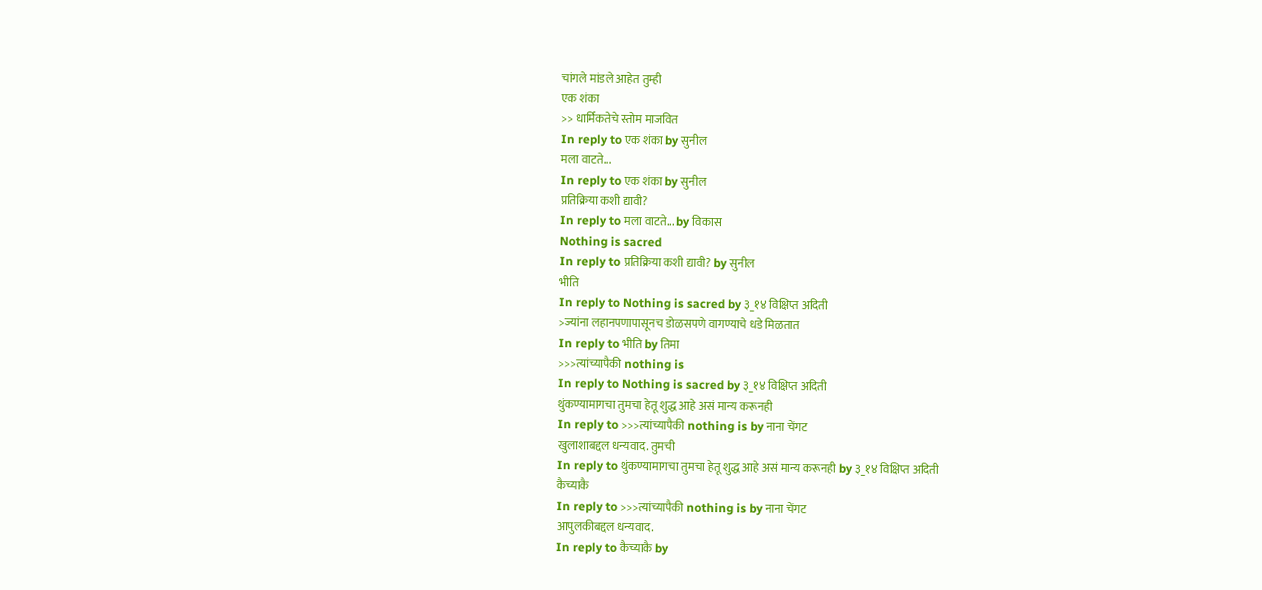चांगले मांडले आहेत तुम्ही
एक शंका
>> धार्मिकतेचे स्तोम माजवित
In reply to एक शंका by सुनील
मला वाटते...
In reply to एक शंका by सुनील
प्रतिक्रिया कशी द्यावी?
In reply to मला वाटते... by विकास
Nothing is sacred
In reply to प्रतिक्रिया कशी द्यावी? by सुनील
भीति
In reply to Nothing is sacred by ३_१४ विक्षिप्त अदिती
>ज्यांना लहानपणापासूनच डोळसपणे वागण्याचे धडे मिळतात
In reply to भीति by तिमा
>>>त्यांच्यापैकी nothing is
In reply to Nothing is sacred by ३_१४ विक्षिप्त अदिती
थुंकण्यामागचा तुमचा हेतू शुद्ध आहे असं मान्य करूनही
In reply to >>>त्यांच्यापैकी nothing is by नाना चेंगट
खुलाशाबद्दल धन्यवाद. तुमची
In reply to थुंकण्यामागचा तुमचा हेतू शुद्ध आहे असं मान्य करूनही by ३_१४ विक्षिप्त अदिती
कैच्याकै
In reply to >>>त्यांच्यापैकी nothing is by नाना चेंगट
आपुलकीबद्दल धन्यवाद.
In reply to कैच्याकै by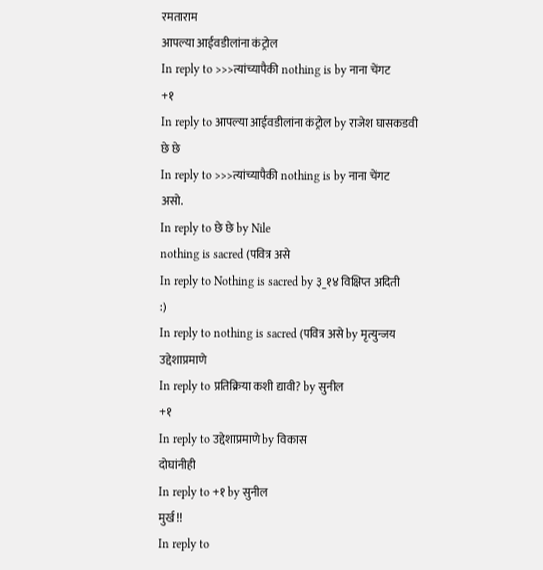रमताराम
आपल्या आईवडीलांना कंट्रोल
In reply to >>>त्यांच्यापैकी nothing is by नाना चेंगट
+१
In reply to आपल्या आईवडीलांना कंट्रोल by राजेश घासकडवी
छे छे
In reply to >>>त्यांच्यापैकी nothing is by नाना चेंगट
असो.
In reply to छे छे by Nile
nothing is sacred (पवित्र असे
In reply to Nothing is sacred by ३_१४ विक्षिप्त अदिती
:)
In reply to nothing is sacred (पवित्र असे by मृत्युन्जय
उद्देशाप्रमाणे
In reply to प्रतिक्रिया कशी द्यावी? by सुनील
+१
In reply to उद्देशाप्रमाणे by विकास
दोघांनीही
In reply to +१ by सुनील
मुर्ख !!
In reply to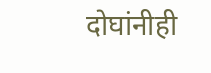दोघांनीही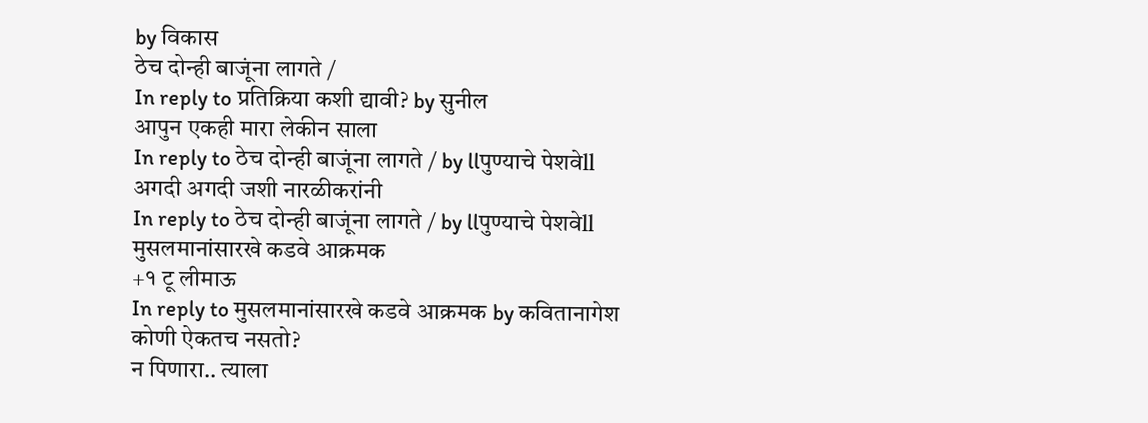by विकास
ठेच दोन्ही बाजूंना लागते /
In reply to प्रतिक्रिया कशी द्यावी? by सुनील
आपुन एकही मारा लेकीन साला
In reply to ठेच दोन्ही बाजूंना लागते / by llपुण्याचे पेशवेll
अगदी अगदी जशी नारळीकरांनी
In reply to ठेच दोन्ही बाजूंना लागते / by llपुण्याचे पेशवेll
मुसलमानांसारखे कडवे आक्रमक
+१ टू लीमाऊ
In reply to मुसलमानांसारखे कडवे आक्रमक by कवितानागेश
कोणी ऐकतच नसतो?
न पिणारा.. त्याला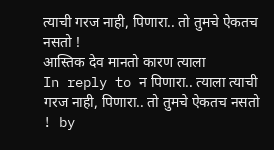त्याची गरज नाही, पिणारा.. तो तुमचे ऐकतच नसतो !
आस्तिक देव मानतो कारण त्याला
In reply to न पिणारा.. त्याला त्याची गरज नाही, पिणारा.. तो तुमचे ऐकतच नसतो ! by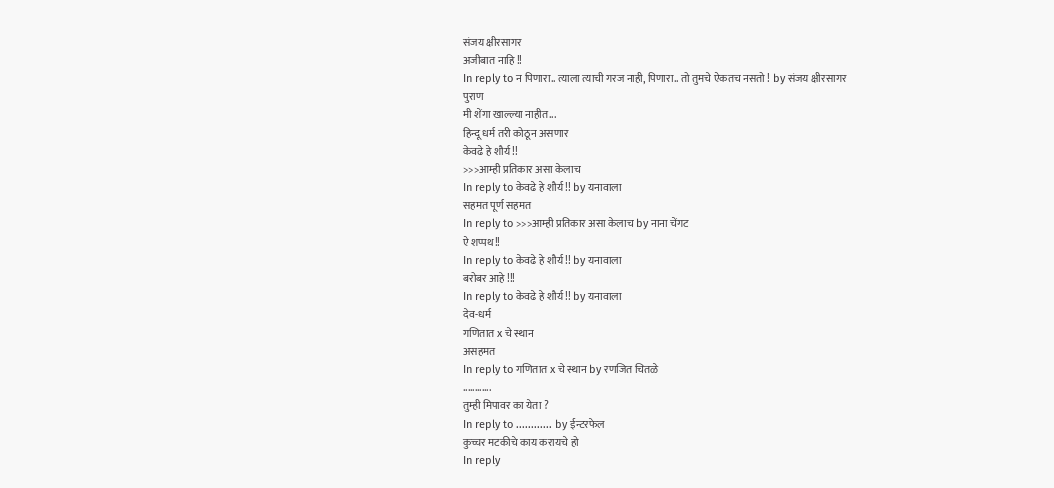संजय क्षीरसागर
अजीबात नाहि !!
In reply to न पिणारा.. त्याला त्याची गरज नाही, पिणारा.. तो तुमचे ऐकतच नसतो ! by संजय क्षीरसागर
पुराण
मी शेंगा खाल्ल्या नाहीत...
हिन्दू धर्म तरी कोठून असणार
केवढे हे शौर्य !!
>>>आम्ही प्रतिकार असा केलाच
In reply to केवढे हे शौर्य !! by यनावाला
सहमत पूर्ण सहमत
In reply to >>>आम्ही प्रतिकार असा केलाच by नाना चेंगट
ऐ शप्पथ!!
In reply to केवढे हे शौर्य !! by यनावाला
बरोबर आहे !!!
In reply to केवढे हे शौर्य !! by यनावाला
देव-धर्म
गणितात x चे स्थान
असहमत
In reply to गणितात x चे स्थान by रणजित चितळे
............
तुम्ही मिपावर का येता ?
In reply to ............ by ईन्टरफेल
कुच्चर मटकीचे काय करायचे हो
In reply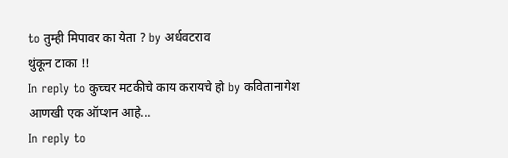to तुम्ही मिपावर का येता ? by अर्धवटराव
थुंकून टाका !!
In reply to कुच्चर मटकीचे काय करायचे हो by कवितानागेश
आणखी एक ऑप्शन आहे...
In reply to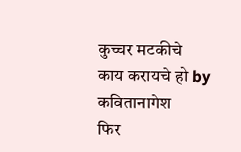कुच्चर मटकीचे काय करायचे हो by कवितानागेश
फिर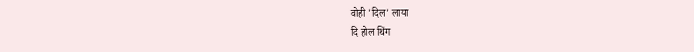वोही 'दिल' लाया
दि होल थिंग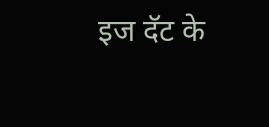इज दॅट के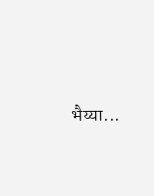भैय्या...